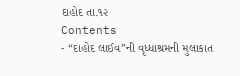દાહોદ તા.૧૨
Contents
- “દાહોદ લાઈવ”ની વૃધ્ધાશ્રમની મુલાકાત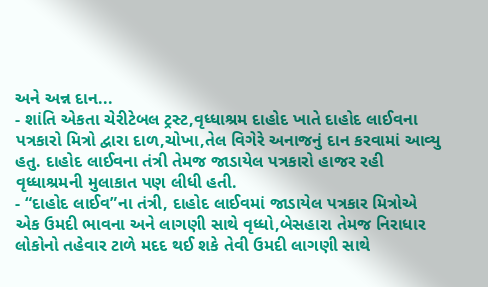અને અન્ન દાન...
- શાંતિ એકતા ચેરીટેબલ ટ્રસ્ટ,વૃધ્ધાશ્રમ દાહોદ ખાતે દાહોદ લાઈવના પત્રકારો મિત્રો દ્વારા દાળ,ચોખા,તેલ વિગેરે અનાજનું દાન કરવામાં આવ્યુ હતુ. દાહોદ લાઈવના તંત્રી તેમજ જાડાયેલ પત્રકારો હાજર રહી વૃધ્ધાશ્રમની મુલાકાત પણ લીધી હતી.
- “દાહોદ લાઈવ”ના તંત્રી, દાહોદ લાઈવમાં જાડાયેલ પત્રકાર મિત્રોએ એક ઉમદી ભાવના અને લાગણી સાથે વૃધ્ધો,બેસહારા તેમજ નિરાધાર લોકોનો તહેવાર ટાળે મદદ થઈ શકે તેવી ઉમદી લાગણી સાથે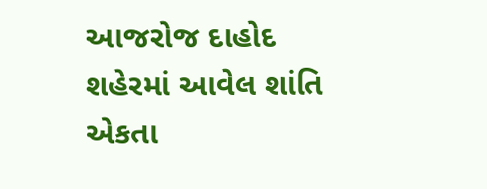આજરોજ દાહોદ શહેરમાં આવેલ શાંતિ એકતા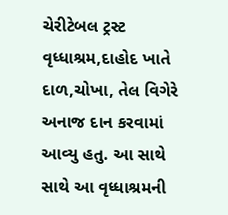ચેરીટેબલ ટ્રસ્ટ વૃધ્ધાશ્રમ,દાહોદ ખાતે દાળ,ચોખા, તેલ વિગેરે અનાજ દાન કરવામાં આવ્યુ હતુ. આ સાથે સાથે આ વૃધ્ધાશ્રમની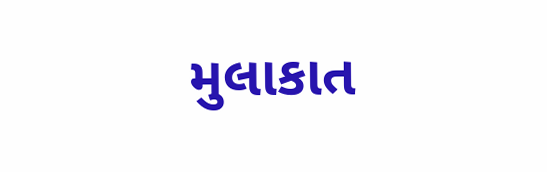મુલાકાત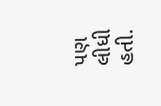પણ લીધી હતી.